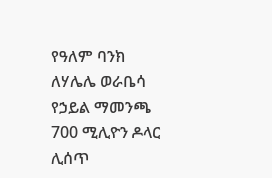የዓለም ባንክ ለሃሌሌ ወራቤሳ የኃይል ማመንጫ 700 ሚሊዮን ዶላር ሊሰጥ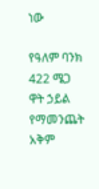ነው

የዓለም ባንክ 422 ሜጋ ዋት ኃይል የማመንጨት አቅም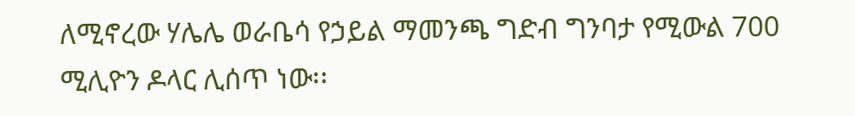ለሚኖረው ሃሌሌ ወራቤሳ የኃይል ማመንጫ ግድብ ግንባታ የሚውል 700 ሚሊዮን ዶላር ሊሰጥ ነው፡፡